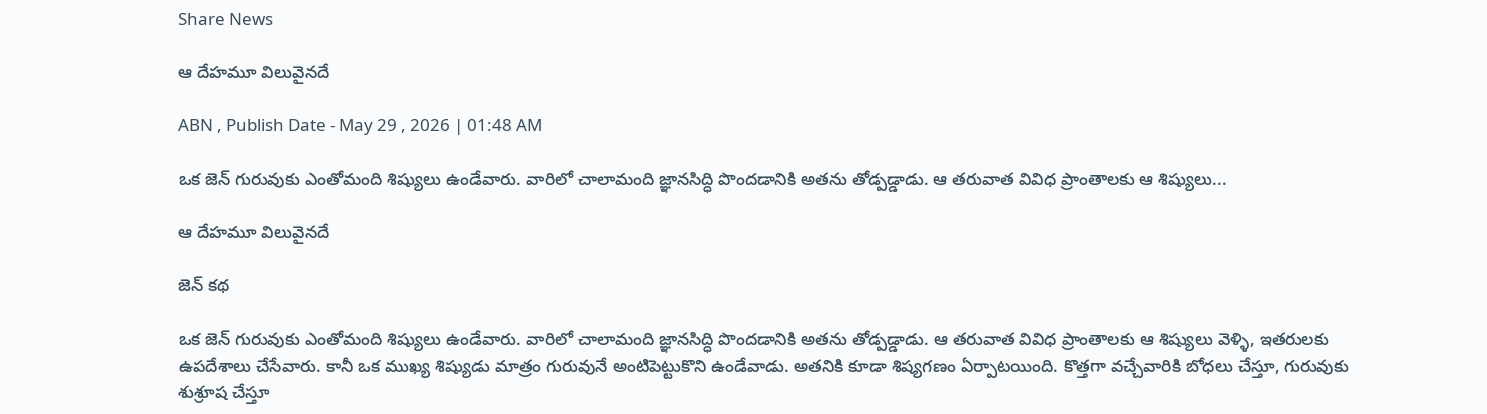Share News

ఆ దేహమూ విలువైనదే

ABN , Publish Date - May 29 , 2026 | 01:48 AM

ఒక జెన్‌ గురువుకు ఎంతోమంది శిష్యులు ఉండేవారు. వారిలో చాలామంది జ్ఞానసిద్ధి పొందడానికి అతను తోడ్పడ్డాడు. ఆ తరువాత వివిధ ప్రాంతాలకు ఆ శిష్యులు...

ఆ దేహమూ విలువైనదే

జెన్‌ కథ

ఒక జెన్‌ గురువుకు ఎంతోమంది శిష్యులు ఉండేవారు. వారిలో చాలామంది జ్ఞానసిద్ధి పొందడానికి అతను తోడ్పడ్డాడు. ఆ తరువాత వివిధ ప్రాంతాలకు ఆ శిష్యులు వెళ్ళి, ఇతరులకు ఉపదేశాలు చేసేవారు. కానీ ఒక ముఖ్య శిష్యుడు మాత్రం గురువునే అంటిపెట్టుకొని ఉండేవాడు. అతనికి కూడా శిష్యగణం ఏర్పాటయింది. కొత్తగా వచ్చేవారికి బోధలు చేస్తూ, గురువుకు శుశ్రూష చేస్తూ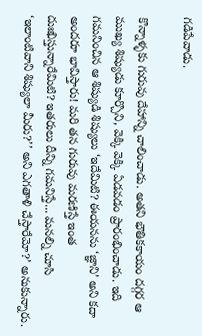గడిపేవాడు.

కొన్నాళ్ళకు గురువు దేహాన్ని చాలించాడు. అతని భౌతికకాయం దగ్గర ఆ ముఖ్య శిష్యుడు కూర్చొని, వెక్కి వెక్కి ఏడవడం ప్రారంభించాడు. ఇది గమనించిన ఆ శిష్యుడి శిష్యులు ‘ఇదేమిటి? ఈయనను ‘జ్ఞాని’ అని కదా అందరూ భావిస్తారు! మరి తన గురువు మరణిస్తే ఇంత దుఃఖిస్తున్నారేమిటి? ఇతరులు దీన్ని గమనిస్తే... మనల్ని చూసి ‘ఇలాంటివాని శిష్యులా మీరు?’’ అని ఎగతాళి చేస్తారేమో?’ అనుకున్నారు.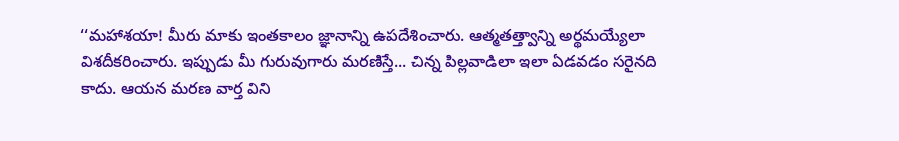‘‘మహాశయా! మీరు మాకు ఇంతకాలం జ్ఞానాన్ని ఉపదేశించారు. ఆత్మతత్త్వాన్ని అర్థమయ్యేలా విశదీకరించారు. ఇప్పుడు మీ గురువుగారు మరణిస్తే... చిన్న పిల్లవాడిలా ఇలా ఏడవడం సరైనది కాదు. ఆయన మరణ వార్త విని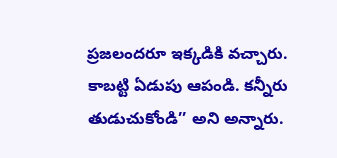ప్రజలందరూ ఇక్కడికి వచ్చారు. కాబట్టి ఏడుపు ఆపండి. కన్నీరు తుడుచుకోండి’’ అని అన్నారు.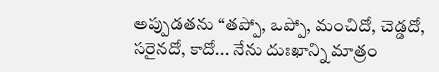అప్పుడతను ‘‘తప్పో, ఒప్పో, మంచిదో, చెడ్డదో, సరైనదో, కాదో... నేను దుఃఖాన్ని మాత్రం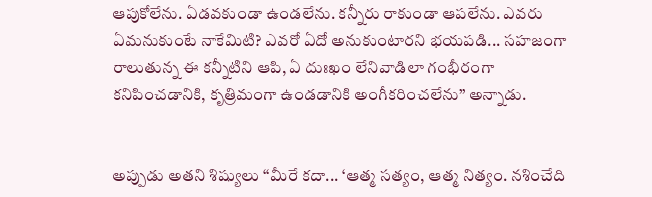ఆపుకోలేను. ఏడవకుండా ఉండలేను. కన్నీరు రాకుండా ఆపలేను. ఎవరు ఏమనుకుంటే నాకేమిటి? ఎవరో ఏదో అనుకుంటారని భయపడి... సహజంగా రాలుతున్న ఈ కన్నీటిని ఆపి, ఏ దుఃఖం లేనివాడిలా గంభీరంగా కనిపించడానికి, కృత్రిమంగా ఉండడానికి అంగీకరించలేను’’ అన్నాడు.


అప్పుడు అతని శిష్యులు ‘‘మీరే కదా... ‘ఆత్మ సత్యం, ఆత్మ నిత్యం. నశించేది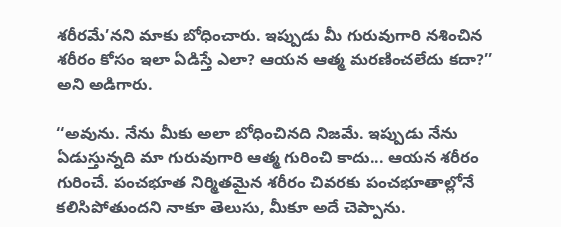శరీరమే’నని మాకు బోధించారు. ఇప్పుడు మీ గురువుగారి నశించిన శరీరం కోసం ఇలా ఏడిస్తే ఎలా? ఆయన ఆత్మ మరణించలేదు కదా?’’ అని అడిగారు.

‘‘అవును. నేను మీకు అలా బోధించినది నిజమే. ఇప్పుడు నేను ఏడుస్తున్నది మా గురువుగారి ఆత్మ గురించి కాదు... ఆయన శరీరం గురించే. పంచభూత నిర్మితమైన శరీరం చివరకు పంచభూతాల్లోనే కలిసిపోతుందని నాకూ తెలుసు, మీకూ అదే చెప్పాను.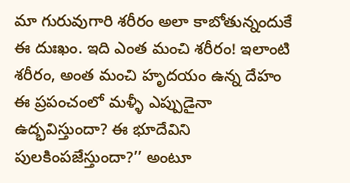మా గురువుగారి శరీరం అలా కాబోతున్నందుకే ఈ దుఃఖం. ఇది ఎంత మంచి శరీరం! ఇలాంటి శరీరం, అంత మంచి హృదయం ఉన్న దేహం ఈ ప్రపంచంలో మళ్ళీ ఎప్పుడైనా ఉద్భవిస్తుందా? ఈ భూదేవిని పులకింపజేస్తుందా?’’ అంటూ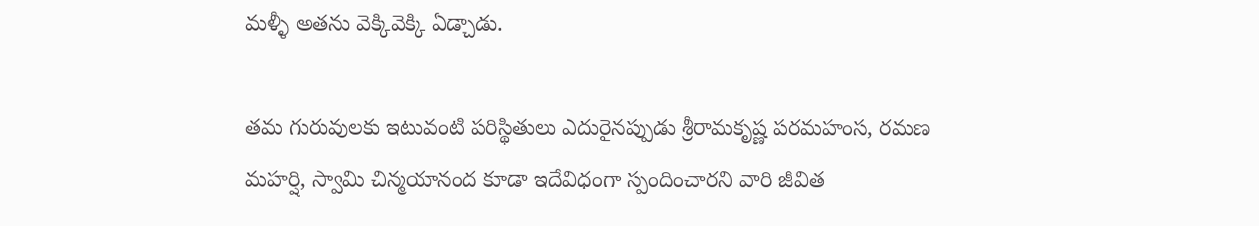మళ్ళీ అతను వెక్కివెక్కి ఏడ్చాడు.

తమ గురువులకు ఇటువంటి పరిస్థితులు ఎదురైనప్పుడు శ్రీరామకృష్ణ పరమహంస, రమణ మహర్షి, స్వామి చిన్మయానంద కూడా ఇదేవిధంగా స్పందించారని వారి జీవిత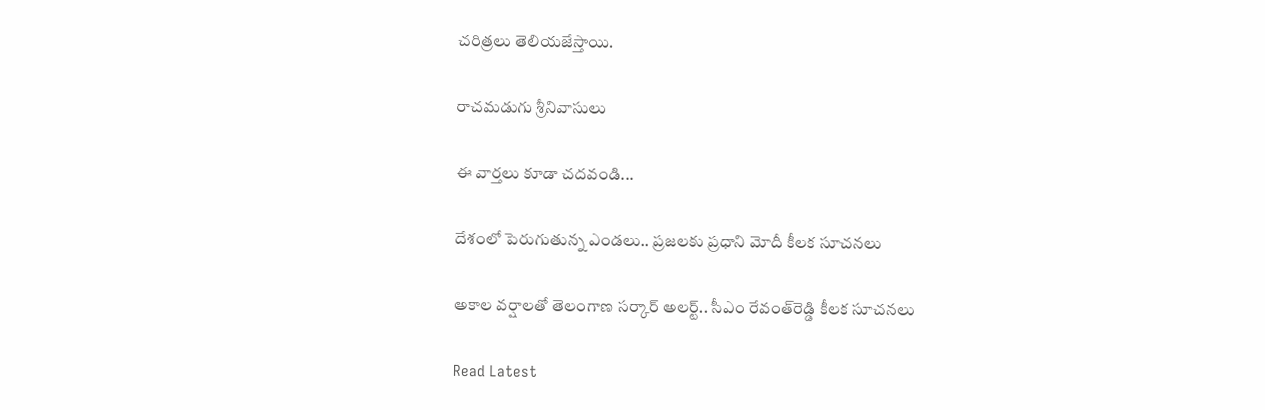చరిత్రలు తెలియజేస్తాయి.

రాచమడుగు శ్రీనివాసులు

ఈ వార్తలు కూడా చదవండి...

దేశంలో పెరుగుతున్న ఎండలు.. ప్రజలకు ప్రధాని మోదీ కీలక సూచనలు

అకాల వర్షాలతో తెలంగాణ సర్కార్ అలర్ట్.. సీఎం రేవంత్‌రెడ్డి కీలక సూచనలు

Read Latest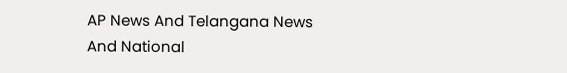AP News And Telangana News And National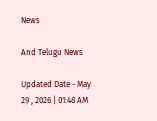News

And Telugu News

Updated Date - May 29 , 2026 | 01:48 AM